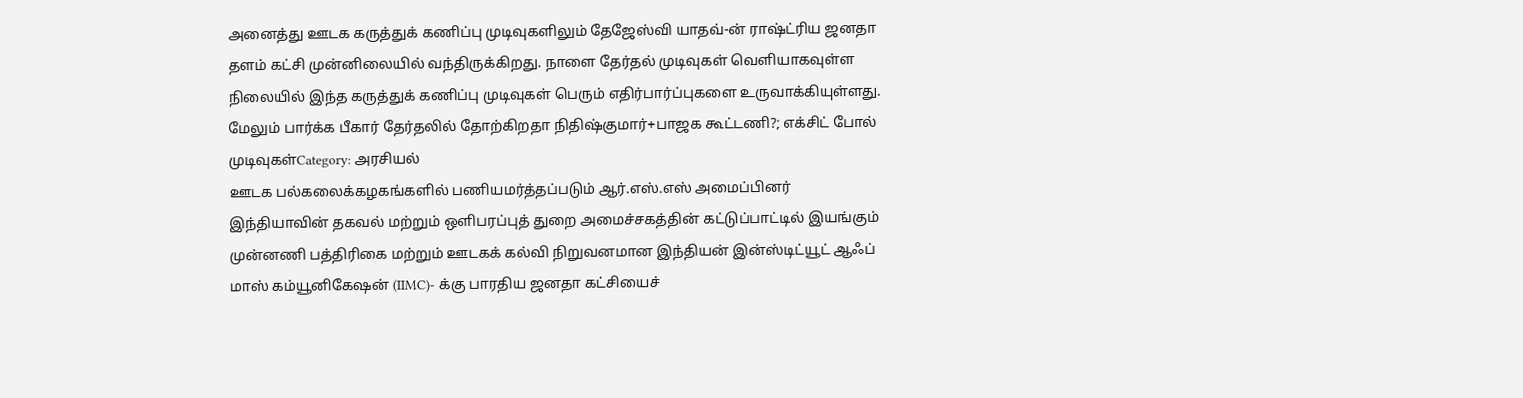அனைத்து ஊடக கருத்துக் கணிப்பு முடிவுகளிலும் தேஜேஸ்வி யாதவ்-ன் ராஷ்ட்ரிய ஜனதா தளம் கட்சி முன்னிலையில் வந்திருக்கிறது. நாளை தேர்தல் முடிவுகள் வெளியாகவுள்ள நிலையில் இந்த கருத்துக் கணிப்பு முடிவுகள் பெரும் எதிர்பார்ப்புகளை உருவாக்கியுள்ளது.
மேலும் பார்க்க பீகார் தேர்தலில் தோற்கிறதா நிதிஷ்குமார்+பாஜக கூட்டணி?; எக்சிட் போல் முடிவுகள்Category: அரசியல்
ஊடக பல்கலைக்கழகங்களில் பணியமர்த்தப்படும் ஆர்.எஸ்.எஸ் அமைப்பினர்
இந்தியாவின் தகவல் மற்றும் ஒளிபரப்புத் துறை அமைச்சகத்தின் கட்டுப்பாட்டில் இயங்கும் முன்னணி பத்திரிகை மற்றும் ஊடகக் கல்வி நிறுவனமான இந்தியன் இன்ஸ்டிட்யூட் ஆஃப் மாஸ் கம்யூனிகேஷன் (IIMC)- க்கு பாரதிய ஜனதா கட்சியைச்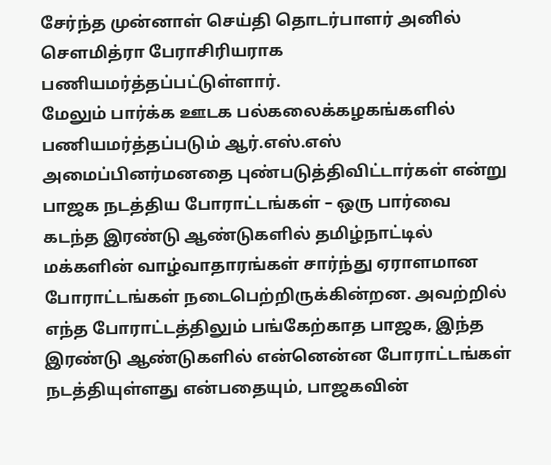சேர்ந்த முன்னாள் செய்தி தொடர்பாளர் அனில் சௌமித்ரா பேராசிரியராக பணியமர்த்தப்பட்டுள்ளார்.
மேலும் பார்க்க ஊடக பல்கலைக்கழகங்களில் பணியமர்த்தப்படும் ஆர்.எஸ்.எஸ் அமைப்பினர்மனதை புண்படுத்திவிட்டார்கள் என்று பாஜக நடத்திய போராட்டங்கள் – ஒரு பார்வை
கடந்த இரண்டு ஆண்டுகளில் தமிழ்நாட்டில் மக்களின் வாழ்வாதாரங்கள் சார்ந்து ஏராளமான போராட்டங்கள் நடைபெற்றிருக்கின்றன. அவற்றில் எந்த போராட்டத்திலும் பங்கேற்காத பாஜக, இந்த இரண்டு ஆண்டுகளில் என்னென்ன போராட்டங்கள் நடத்தியுள்ளது என்பதையும், பாஜகவின்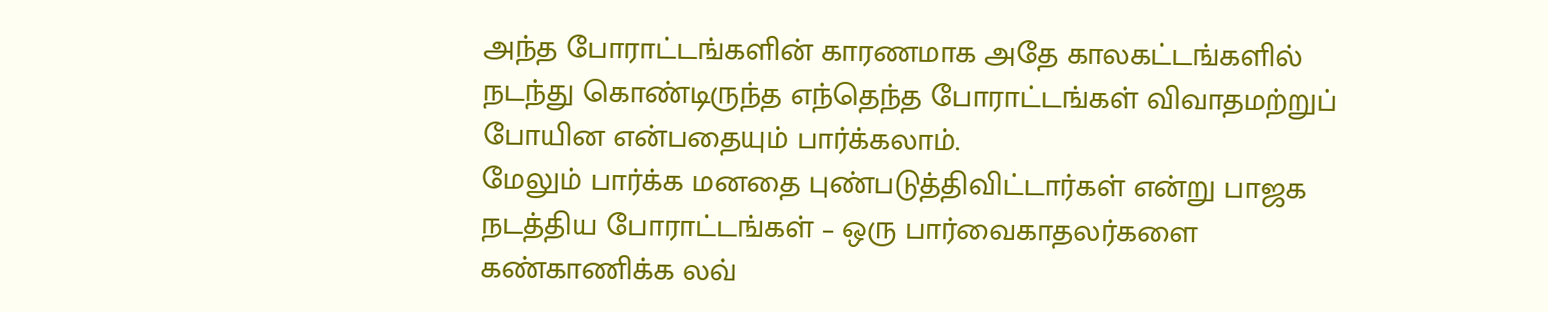அந்த போராட்டங்களின் காரணமாக அதே காலகட்டங்களில் நடந்து கொண்டிருந்த எந்தெந்த போராட்டங்கள் விவாதமற்றுப் போயின என்பதையும் பார்க்கலாம்.
மேலும் பார்க்க மனதை புண்படுத்திவிட்டார்கள் என்று பாஜக நடத்திய போராட்டங்கள் – ஒரு பார்வைகாதலர்களை கண்காணிக்க லவ்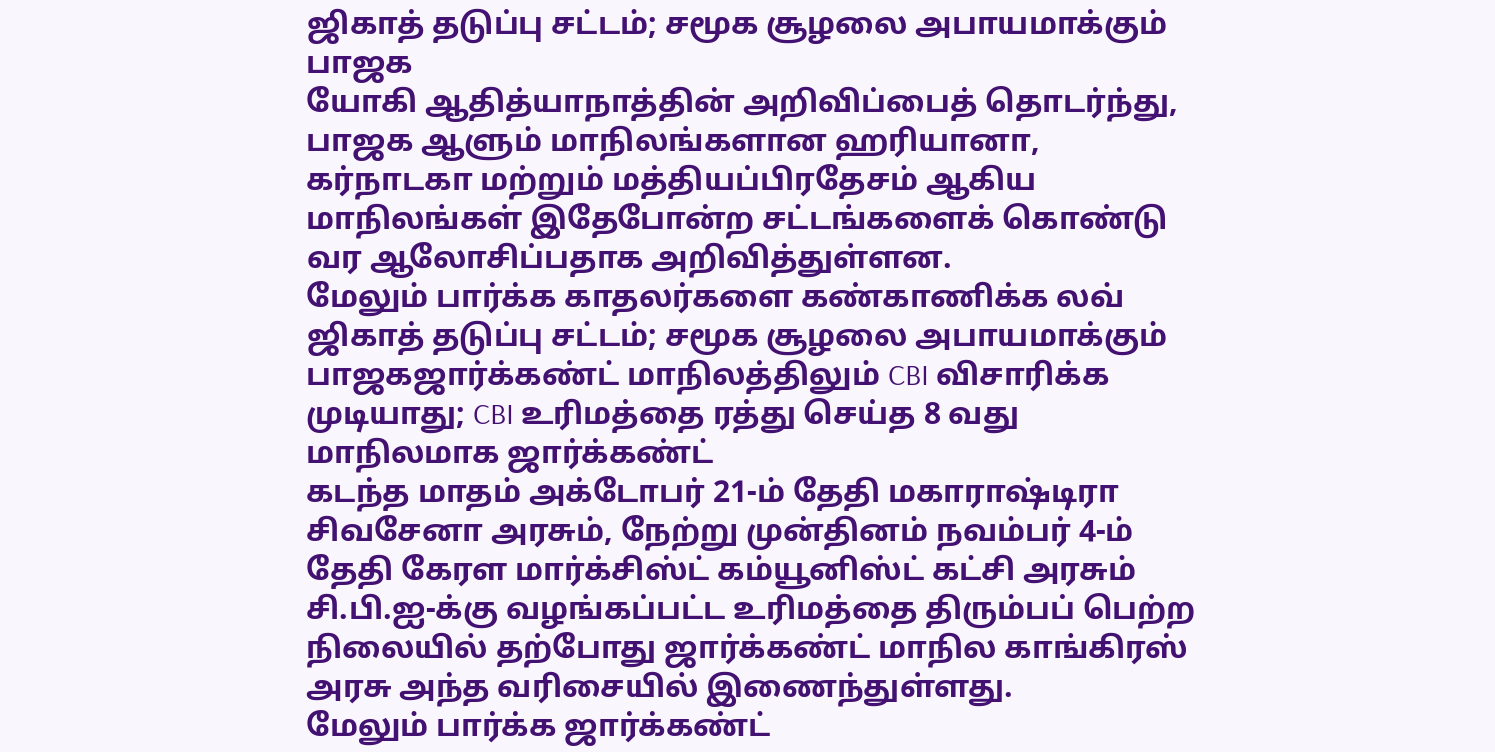ஜிகாத் தடுப்பு சட்டம்; சமூக சூழலை அபாயமாக்கும் பாஜக
யோகி ஆதித்யாநாத்தின் அறிவிப்பைத் தொடர்ந்து, பாஜக ஆளும் மாநிலங்களான ஹரியானா, கர்நாடகா மற்றும் மத்தியப்பிரதேசம் ஆகிய மாநிலங்கள் இதேபோன்ற சட்டங்களைக் கொண்டு வர ஆலோசிப்பதாக அறிவித்துள்ளன.
மேலும் பார்க்க காதலர்களை கண்காணிக்க லவ் ஜிகாத் தடுப்பு சட்டம்; சமூக சூழலை அபாயமாக்கும் பாஜகஜார்க்கண்ட் மாநிலத்திலும் CBI விசாரிக்க முடியாது; CBI உரிமத்தை ரத்து செய்த 8 வது மாநிலமாக ஜார்க்கண்ட்
கடந்த மாதம் அக்டோபர் 21-ம் தேதி மகாராஷ்டிரா சிவசேனா அரசும், நேற்று முன்தினம் நவம்பர் 4-ம் தேதி கேரள மார்க்சிஸ்ட் கம்யூனிஸ்ட் கட்சி அரசும் சி.பி.ஐ-க்கு வழங்கப்பட்ட உரிமத்தை திரும்பப் பெற்ற நிலையில் தற்போது ஜார்க்கண்ட் மாநில காங்கிரஸ் அரசு அந்த வரிசையில் இணைந்துள்ளது.
மேலும் பார்க்க ஜார்க்கண்ட்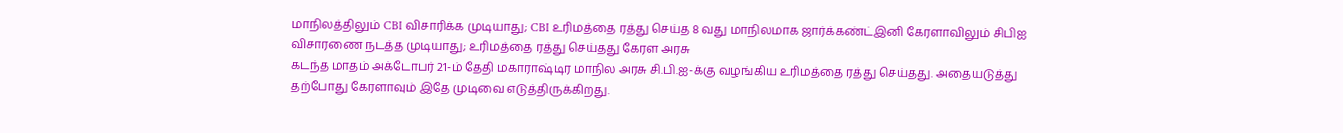மாநிலத்திலும் CBI விசாரிக்க முடியாது; CBI உரிமத்தை ரத்து செய்த 8 வது மாநிலமாக ஜார்க்கண்ட்இனி கேரளாவிலும் சிபிஐ விசாரணை நடத்த முடியாது; உரிமத்தை ரத்து செய்தது கேரள அரசு
கடந்த மாதம் அக்டோபர் 21-ம் தேதி மகாராஷ்டிர மாநில அரசு சி.பி.ஐ-க்கு வழங்கிய உரிமத்தை ரத்து செய்தது. அதையடுத்து தற்போது கேரளாவும் இதே முடிவை எடுத்திருக்கிறது.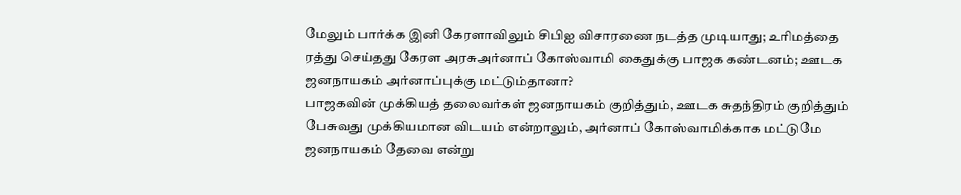மேலும் பார்க்க இனி கேரளாவிலும் சிபிஐ விசாரணை நடத்த முடியாது; உரிமத்தை ரத்து செய்தது கேரள அரசுஅர்னாப் கோஸ்வாமி கைதுக்கு பாஜக கண்டனம்; ஊடக ஜனநாயகம் அர்னாப்புக்கு மட்டும்தானா?
பாஜகவின் முக்கியத் தலைவர்கள் ஜனநாயகம் குறித்தும், ஊடக சுதந்திரம் குறித்தும் பேசுவது முக்கியமான விடயம் என்றாலும், அர்னாப் கோஸ்வாமிக்காக மட்டுமே ஜனநாயகம் தேவை என்று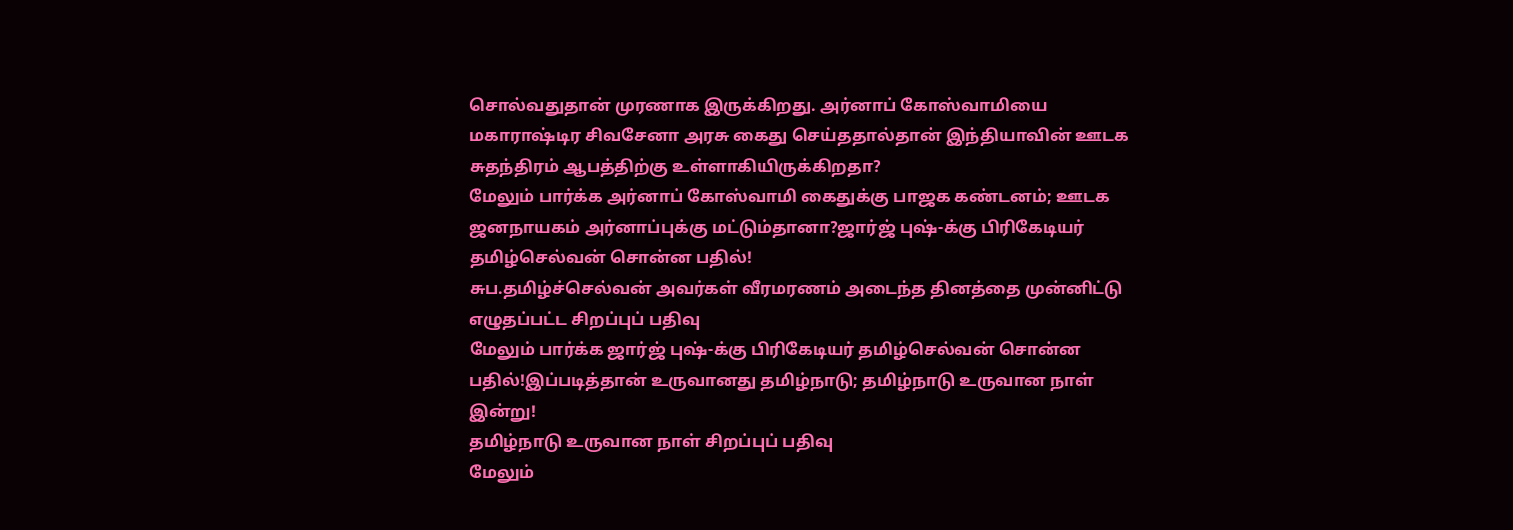சொல்வதுதான் முரணாக இருக்கிறது. அர்னாப் கோஸ்வாமியை மகாராஷ்டிர சிவசேனா அரசு கைது செய்ததால்தான் இந்தியாவின் ஊடக சுதந்திரம் ஆபத்திற்கு உள்ளாகியிருக்கிறதா?
மேலும் பார்க்க அர்னாப் கோஸ்வாமி கைதுக்கு பாஜக கண்டனம்; ஊடக ஜனநாயகம் அர்னாப்புக்கு மட்டும்தானா?ஜார்ஜ் புஷ்-க்கு பிரிகேடியர் தமிழ்செல்வன் சொன்ன பதில்!
சுப.தமிழ்ச்செல்வன் அவர்கள் வீரமரணம் அடைந்த தினத்தை முன்னிட்டு எழுதப்பட்ட சிறப்புப் பதிவு
மேலும் பார்க்க ஜார்ஜ் புஷ்-க்கு பிரிகேடியர் தமிழ்செல்வன் சொன்ன பதில்!இப்படித்தான் உருவானது தமிழ்நாடு; தமிழ்நாடு உருவான நாள் இன்று!
தமிழ்நாடு உருவான நாள் சிறப்புப் பதிவு
மேலும்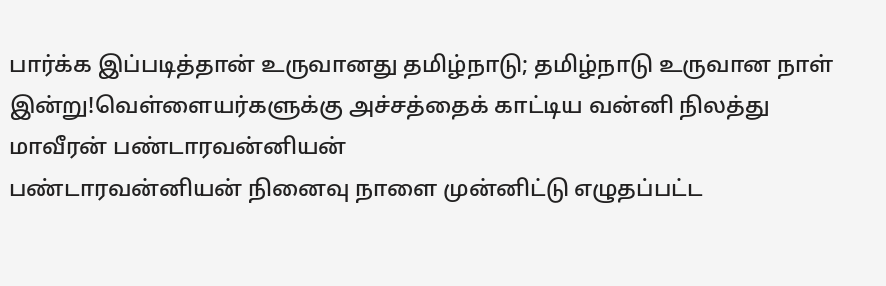பார்க்க இப்படித்தான் உருவானது தமிழ்நாடு; தமிழ்நாடு உருவான நாள் இன்று!வெள்ளையர்களுக்கு அச்சத்தைக் காட்டிய வன்னி நிலத்து மாவீரன் பண்டாரவன்னியன்
பண்டாரவன்னியன் நினைவு நாளை முன்னிட்டு எழுதப்பட்ட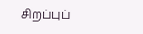சிறப்புப்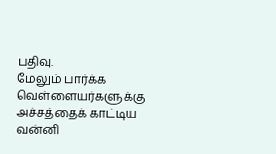பதிவு.
மேலும் பார்க்க வெள்ளையர்களுக்கு அச்சத்தைக் காட்டிய வன்னி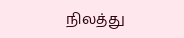நிலத்து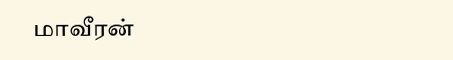மாவீரன்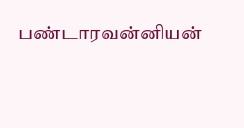பண்டாரவன்னியன்